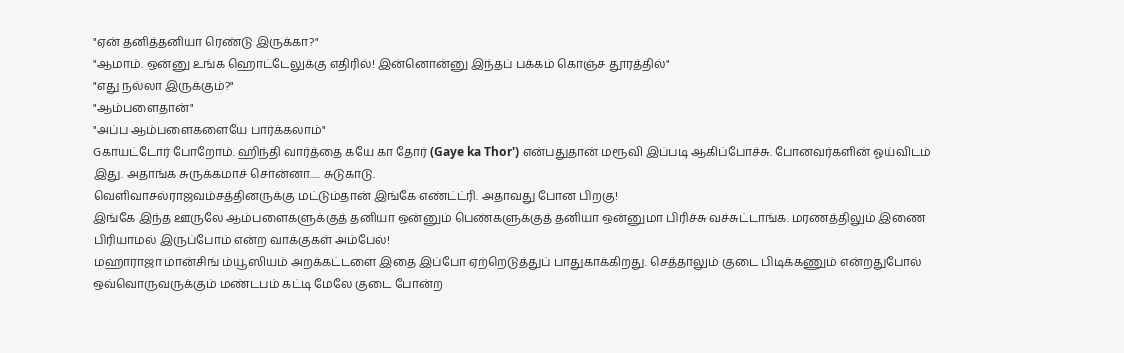"ஏன் தனித்தனியா ரெண்டு இருக்கா?"
"ஆமாம். ஒன்னு உங்க ஹொட்டேலுக்கு எதிரில்! இன்னொன்னு இந்தப் பக்கம் கொஞ்ச தூரத்தில்"
"எது நல்லா இருக்கும்?"
"ஆம்பளைதான்"
"அப்ப ஆம்பளைகளையே பார்க்கலாம்"
Gகாயட்டோர் போறோம். ஹிந்தி வார்த்தை கயே கா தோர் (Gaye ka Thor') என்பதுதான் மரூவி இப்படி ஆகிப்போச்சு. போனவர்களின் ஓய்விடம் இது. அதாங்க சுருக்கமாச் சொன்னா..... சுடுகாடு.
வெளிவாசல்ராஜவம்சத்தினருக்கு மட்டும்தான் இங்கே எண்ட்ட்ரி. அதாவது போன பிறகு!
இங்கே இந்த ஊருலே ஆம்பளைகளுக்குத் தனியா ஒன்னும் பெண்களுக்குத் தனியா ஒன்னுமா பிரிச்சு வச்சுட்டாங்க. மரணத்திலும் இணை பிரியாமல் இருப்போம் என்ற வாக்குகள் அம்பேல்!
மஹாராஜா மான்சிங் ம்யூஸியம் அறக்கட்டளை இதை இப்போ ஏற்றெடுத்துப் பாதுகாக்கிறது. செத்தாலும் குடை பிடிக்கணும் என்றதுபோல் ஒவ்வொருவருக்கும் மண்டபம் கட்டி மேலே குடை போன்ற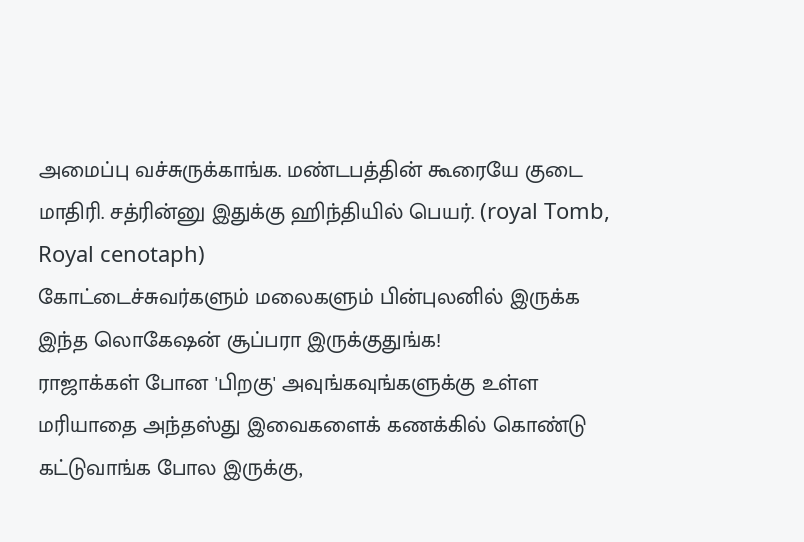அமைப்பு வச்சுருக்காங்க. மண்டபத்தின் கூரையே குடை மாதிரி. சத்ரின்னு இதுக்கு ஹிந்தியில் பெயர். (royal Tomb, Royal cenotaph)
கோட்டைச்சுவர்களும் மலைகளும் பின்புலனில் இருக்க இந்த லொகேஷன் சூப்பரா இருக்குதுங்க!
ராஜாக்கள் போன 'பிறகு' அவுங்கவுங்களுக்கு உள்ள மரியாதை அந்தஸ்து இவைகளைக் கணக்கில் கொண்டு கட்டுவாங்க போல இருக்கு,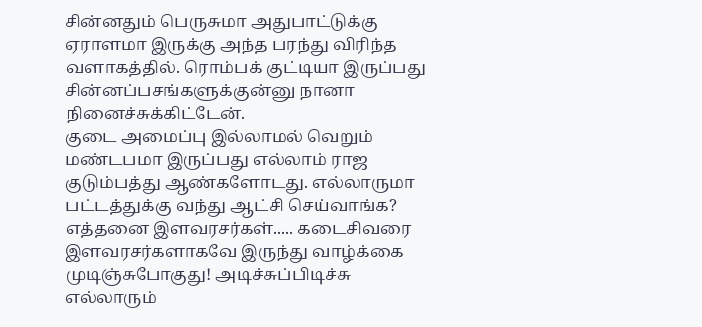சின்னதும் பெருசுமா அதுபாட்டுக்கு ஏராளமா இருக்கு அந்த பரந்து விரிந்த வளாகத்தில். ரொம்பக் குட்டியா இருப்பது சின்னப்பசங்களுக்குன்னு நானா நினைச்சுக்கிட்டேன்.
குடை அமைப்பு இல்லாமல் வெறும் மண்டபமா இருப்பது எல்லாம் ராஜ குடும்பத்து ஆண்களோடது. எல்லாருமா பட்டத்துக்கு வந்து ஆட்சி செய்வாங்க? எத்தனை இளவரசர்கள்..... கடைசிவரை இளவரசர்களாகவே இருந்து வாழ்க்கை முடிஞ்சுபோகுது! அடிச்சுப்பிடிச்சு எல்லாரும்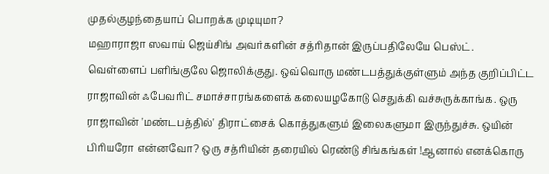முதல்குழந்தையாப் பொறக்க முடியுமா?
மஹாராஜா ஸவாய் ஜெய்சிங் அவர்களின் சத்ரிதான் இருப்பதிலேயே பெஸ்ட். வெள்ளைப் பளிங்குலே ஜொலிக்குது. ஒவ்வொரு மண்டபத்துக்குள்ளும் அந்த குறிப்பிட்ட ராஜாவின் ஃபேவரிட் சமாச்சாரங்களைக் கலையழகோடு செதுக்கி வச்சுருக்காங்க. ஒரு ராஜாவின் 'மண்டபத்தில்' திராட்சைக் கொத்துகளும் இலைகளுமா இருந்துச்சு. ஒயின் பிரியரோ என்னவோ? ஒரு சத்ரியின் தரையில் ரெண்டு சிங்கங்கள் !ஆனால் எனக்கொரு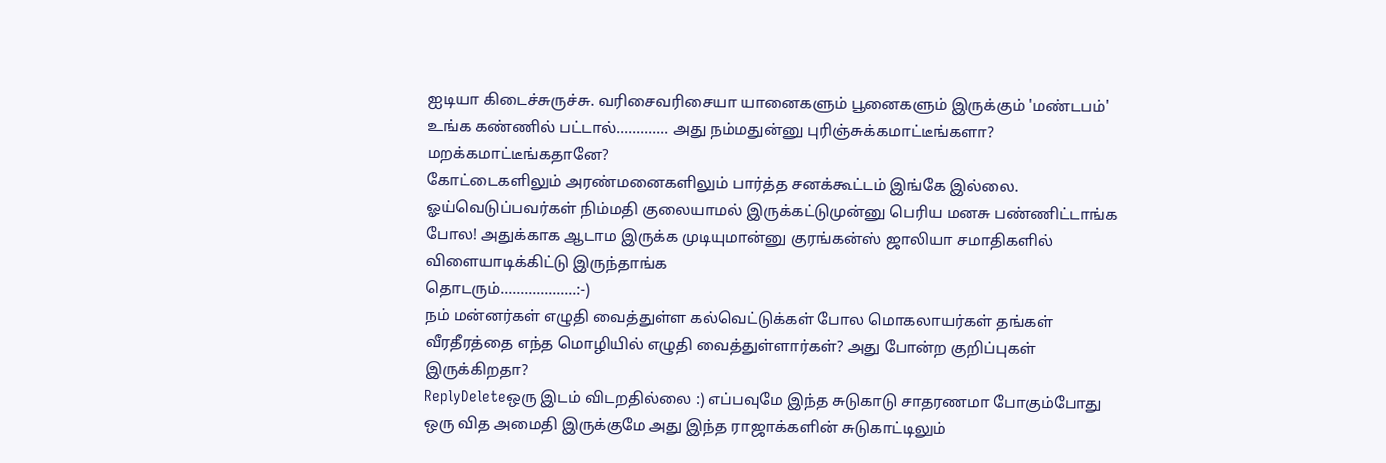ஐடியா கிடைச்சுருச்சு. வரிசைவரிசையா யானைகளும் பூனைகளும் இருக்கும் 'மண்டபம்' உங்க கண்ணில் பட்டால்............. அது நம்மதுன்னு புரிஞ்சுக்கமாட்டீங்களா? மறக்கமாட்டீங்கதானே?
கோட்டைகளிலும் அரண்மனைகளிலும் பார்த்த சனக்கூட்டம் இங்கே இல்லை. ஓய்வெடுப்பவர்கள் நிம்மதி குலையாமல் இருக்கட்டுமுன்னு பெரிய மனசு பண்ணிட்டாங்க போல! அதுக்காக ஆடாம இருக்க முடியுமான்னு குரங்கன்ஸ் ஜாலியா சமாதிகளில் விளையாடிக்கிட்டு இருந்தாங்க
தொடரும்...................:-)
நம் மன்னர்கள் எழுதி வைத்துள்ள கல்வெட்டுக்கள் போல மொகலாயர்கள் தங்கள் வீரதீரத்தை எந்த மொழியில் எழுதி வைத்துள்ளார்கள்? அது போன்ற குறிப்புகள் இருக்கிறதா?
ReplyDeleteஒரு இடம் விடறதில்லை :) எப்பவுமே இந்த சுடுகாடு சாதரணமா போகும்போது ஒரு வித அமைதி இருக்குமே அது இந்த ராஜாக்களின் சுடுகாட்டிலும்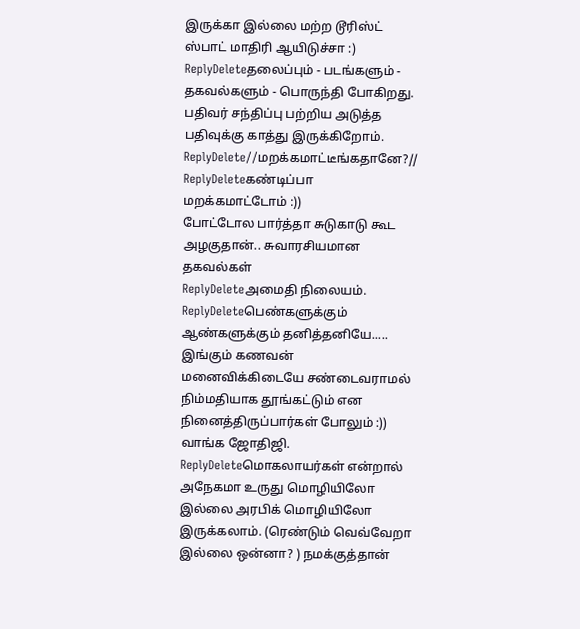இருக்கா இல்லை மற்ற டூரிஸ்ட் ஸ்பாட் மாதிரி ஆயிடுச்சா :)
ReplyDeleteதலைப்பும் - படங்களும் - தகவல்களும் - பொருந்தி போகிறது. பதிவர் சந்திப்பு பற்றிய அடுத்த பதிவுக்கு காத்து இருக்கிறோம்.
ReplyDelete//மறக்கமாட்டீங்கதானே?//
ReplyDeleteகண்டிப்பா மறக்கமாட்டோம் :))
போட்டோல பார்த்தா சுடுகாடு கூட அழகுதான்.. சுவாரசியமான தகவல்கள்
ReplyDeleteஅமைதி நிலையம்.
ReplyDeleteபெண்களுக்கும் ஆண்களுக்கும் தனித்தனியே.....
இங்கும் கணவன் மனைவிக்கிடையே சண்டைவராமல் நிம்மதியாக தூங்கட்டும் என நினைத்திருப்பார்கள் போலும் :))
வாங்க ஜோதிஜி.
ReplyDeleteமொகலாயர்கள் என்றால் அநேகமா உருது மொழியிலோ இல்லை அரபிக் மொழியிலோ இருக்கலாம். (ரெண்டும் வெவ்வேறா இல்லை ஒன்னா? ) நமக்குத்தான்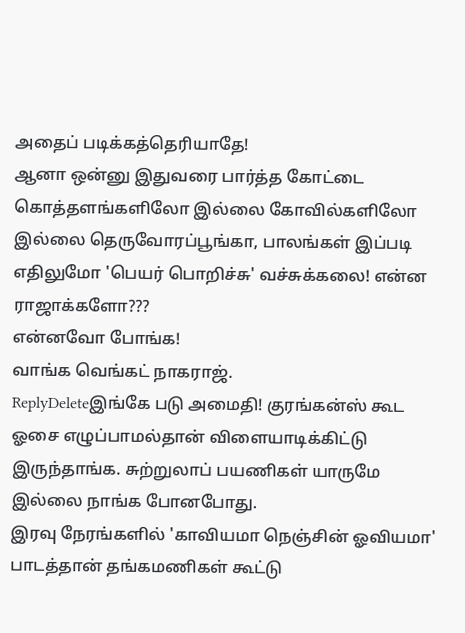அதைப் படிக்கத்தெரியாதே!
ஆனா ஒன்னு இதுவரை பார்த்த கோட்டை கொத்தளங்களிலோ இல்லை கோவில்களிலோ இல்லை தெருவோரப்பூங்கா, பாலங்கள் இப்படி எதிலுமோ 'பெயர் பொறிச்சு' வச்சுக்கலை! என்ன ராஜாக்களோ???
என்னவோ போங்க!
வாங்க வெங்கட் நாகராஜ்.
ReplyDeleteஇங்கே படு அமைதி! குரங்கன்ஸ் கூட ஓசை எழுப்பாமல்தான் விளையாடிக்கிட்டு இருந்தாங்க. சுற்றுலாப் பயணிகள் யாருமே இல்லை நாங்க போனபோது.
இரவு நேரங்களில் 'காவியமா நெஞ்சின் ஓவியமா' பாடத்தான் தங்கமணிகள் கூட்டு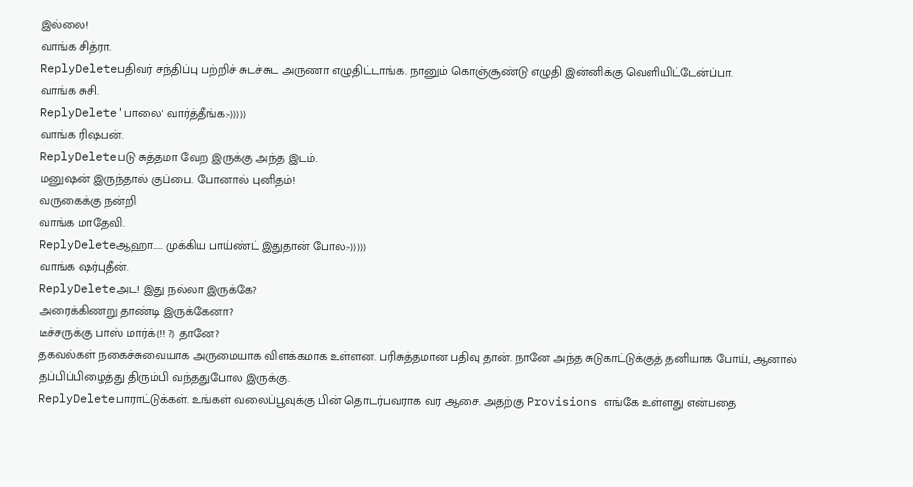இல்லை!
வாங்க சித்ரா.
ReplyDeleteபதிவர் சந்திப்பு பற்றிச் சுடச்சுட அருணா எழுதிட்டாங்க. நானும் கொஞ்சூண்டு எழுதி இன்னிக்கு வெளியிட்டேன்ப்பா.
வாங்க சுசி.
ReplyDelete'பாலை' வார்த்தீங்க:-)))))
வாங்க ரிஷபன்.
ReplyDeleteபடு சுத்தமா வேற இருக்கு அந்த இடம்.
மனுஷன் இருந்தால் குப்பை. போனால் புனிதம்!
வருகைக்கு நன்றி
வாங்க மாதேவி.
ReplyDeleteஆஹா..... முக்கிய பாய்ண்ட் இதுதான் போல:-)))))
வாங்க ஷர்புதீன்.
ReplyDeleteஅட! இது நல்லா இருக்கே?
அரைக்கிணறு தாண்டி இருக்கேனா?
டீச்சருக்கு பாஸ் மார்க்(!! ?) தானே?
தகவல்கள் நகைச்சுவையாக அருமையாக விளக்கமாக உள்ளன. பரிசுத்தமான பதிவு தான். நானே அந்த சுடுகாட்டுக்குத் தனியாக போய், ஆனால் தப்பிப்பிழைத்து திரும்பி வந்ததுபோல இருக்கு.
ReplyDeleteபாராட்டுக்கள். உங்கள் வலைப்பூவுக்கு பின் தொடர்பவராக வர ஆசை. அதற்கு Provisions எங்கே உள்ளது என்பதை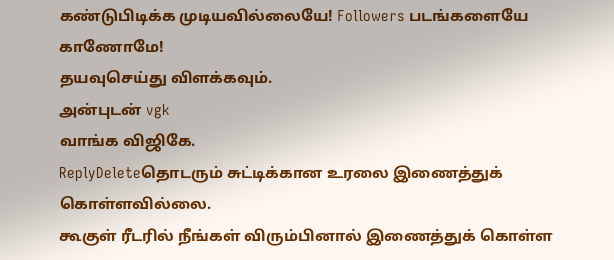கண்டுபிடிக்க முடியவில்லையே! Followers படங்களையே காணோமே!
தயவுசெய்து விளக்கவும்.
அன்புடன் vgk
வாங்க விஜிகே.
ReplyDeleteதொடரும் சுட்டிக்கான உரலை இணைத்துக் கொள்ளவில்லை.
கூகுள் ரீடரில் நீங்கள் விரும்பினால் இணைத்துக் கொள்ள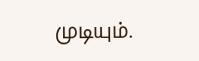முடியும்.